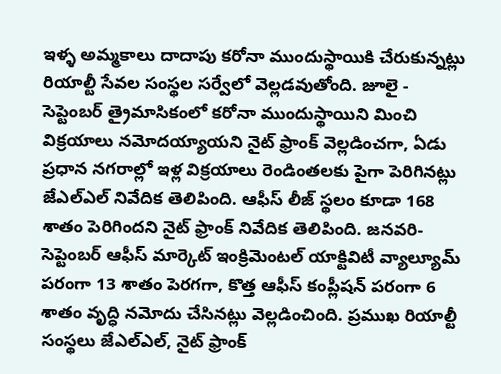ఇళ్ళ అమ్మకాలు దాదాపు కరోనా ముందుస్థాయికి చేరుకున్నట్లు రియాల్టీ సేవల సంస్థల సర్వేలో వెల్లడవుతోంది. జూలై - సెప్టెంబర్ త్రైమాసికంలో కరోనా ముందుస్థాయిని మించి విక్రయాలు నమోదయ్యాయని నైట్ ఫ్రాంక్ వెల్లడించగా, ఏడు ప్రధాన నగరాల్లో ఇళ్ల విక్రయాలు రెండింతలకు పైగా పెరిగినట్లు జేఎల్ఎల్ నివేదిక తెలిపింది. ఆఫీస్ లీజ్ స్థలం కూడా 168 శాతం పెరిగిందని నైట్ ఫ్రాంక్ నివేదిక తెలిపింది. జనవరి-సెప్టెంబర్ ఆఫీస్ మార్కెట్ ఇంక్రిమెంటల్ యాక్టివిటీ వ్యాల్యూమ్ పరంగా 13 శాతం పెరగగా, కొత్త ఆఫీస్ కంప్లీషన్ పరంగా 6 శాతం వృద్ధి నమోదు చేసినట్లు వెల్లడించింది. ప్రముఖ రియాల్టీ సంస్థలు జేఎల్ఎల్, నైట్ ఫ్రాంక్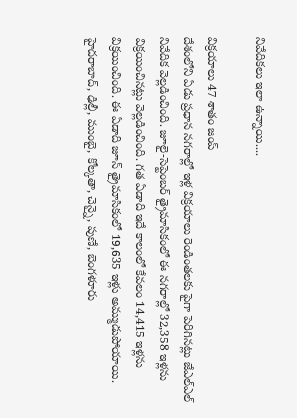నివేదికలు ఇలా ఉన్నాయి....

విక్రయాలు 47 శాతం జంప్
దేశంలోని ఏడు ప్రధాన నగరాల్లో ఇళ్ల విక్రయాలు రెండింతలకు పైగా పెరిగినట్లు జేఎల్ఎల్ నివేదిక వెల్లడించింది. జూలై-సెప్టెంబర్ త్రైమాసికంలో ఈ నగరాల్లో 32,358 ఇళ్లను విక్రయించినట్లు వెల్లడించింది. గత ఏడాది ఇదే కాలంలో కేవలం 14,415 ఇళ్లను విక్రయించింది. ఈ ఏడాది జూన్ త్రైమాసికంలో 19,635 ఇళ్లు అమ్ముడుపోయాయి.
హైదరాబాద్, ఢిల్లీ, ముంబై, కోల్కతా, చెన్నై, పుణే, బెంగళూరు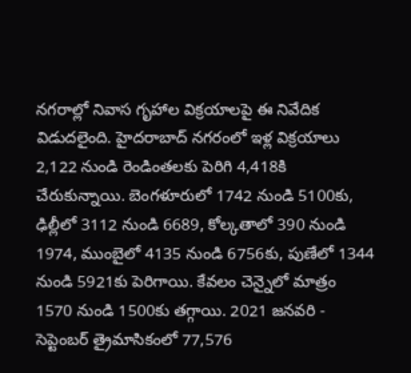నగరాల్లో నివాస గృహాల విక్రయాలపై ఈ నివేదిక విడుదలైంది. హైదరాబాద్ నగరంలో ఇళ్ల విక్రయాలు 2,122 నుండి రెండింతలకు పెరిగి 4,418కి చేరుకున్నాయి. బెంగళూరులో 1742 నుండి 5100కు, ఢిల్లీలో 3112 నుండి 6689, కోల్కతాలో 390 నుండి 1974, ముంబైలో 4135 నుండి 6756కు, పుణేలో 1344 నుండి 5921కు పెరిగాయి. కేవలం చెన్నైలో మాత్రం 1570 నుండి 1500కు తగ్గాయి. 2021 జనవరి - సెప్టెంబర్ త్రైమాసికంలో 77,576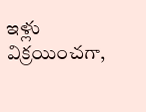ఇళ్లు విక్రయించగా,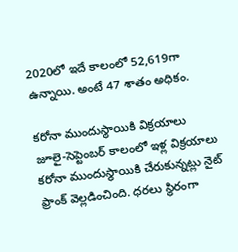2020లో ఇదే కాలంలో 52,619గా ఉన్నాయి. అంటే 47 శాతం అధికం.

కరోనా ముందుస్థాయికి విక్రయాలు
జూలై-సెప్టెంబర్ కాలంలో ఇళ్ల విక్రయాలు కరోనా ముందుస్థాయికి చేరుకున్నట్లు నైట్ ఫ్రాంక్ వెల్లడించింది. ధరలు స్థిరంగా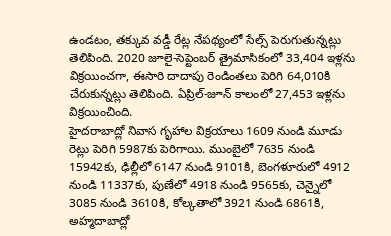ఉండటం, తక్కువ వడ్డీ రేట్ల నేపథ్యంలో సేల్స్ పెరుగుతున్నట్లు తెలిపింది. 2020 జూలై-సెప్టెంబర్ త్రైమాసికంలో 33,404 ఇళ్లను విక్రయించగా, ఈసారి దాదాపు రెండింతలు పెరిగి 64,010కి చేరుకున్నట్లు తెలిపింది. ఏప్రిల్-జూన్ కాలంలో 27,453 ఇళ్లను విక్రయించింది.
హైదరాబాద్లో నివాస గృహాల విక్రయాలు 1609 నుండి మూడు రెట్లు పెరిగి 5987కు పెరిగాయి. ముంబైలో 7635 నుండి 15942కు, ఢిల్లీలో 6147 నుండి 9101కి, బెంగళూరులో 4912 నుండి 11337కు, పుణేలో 4918 నుండి 9565కు, చెన్నైలో 3085 నుండి 3610కి, కోల్కతాలో 3921 నుండి 6861కి, అహ్మదాబాద్లో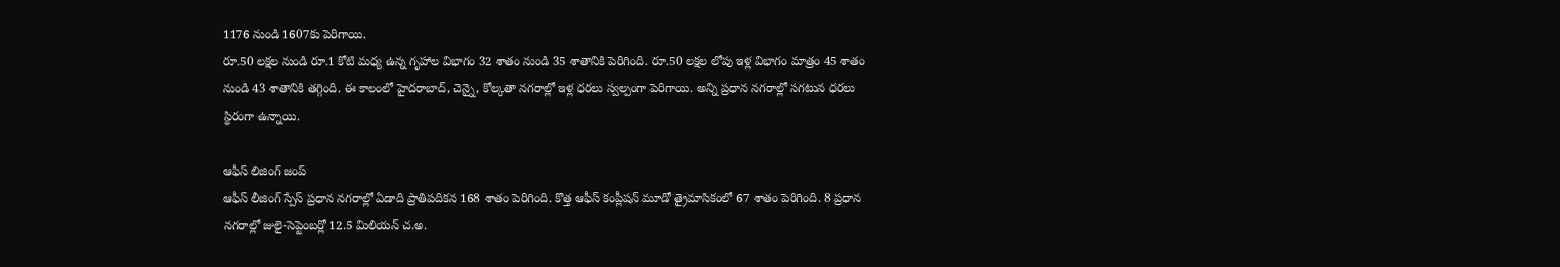1176 నుండి 1607కు పెరిగాయి.
రూ.50 లక్షల నుండి రూ.1 కోటి మధ్య ఉన్న గృహాల విభాగం 32 శాతం నుండి 35 శాతానికి పెరిగింది. రూ.50 లక్షల లోపు ఇళ్ల విభాగం మాత్రం 45 శాతం నుండి 43 శాతానికి తగ్గింది. ఈ కాలంలో హైదరాబాద్, చెన్నై, కోల్కతా నగరాల్లో ఇళ్ల ధరలు స్వల్పంగా పెరిగాయి. అన్ని ప్రధాన నగరాల్లో సగటున ధరలు స్థిరంగా ఉన్నాయి.

ఆఫీస్ లిజింగ్ జంప్
ఆఫీస్ లీజింగ్ స్పేస్ ప్రధాన నగరాల్లో ఏడాది ప్రాతిపదికన 168 శాతం పెరిగింది. కొత్త ఆఫీస్ కంప్లీషన్ మూడో త్రైమాసికంలో 67 శాతం పెరిగింది. 8 ప్రధాన నగరాల్లో జులై-సెప్టెంబర్లో 12.5 మిలియన్ చ.అ.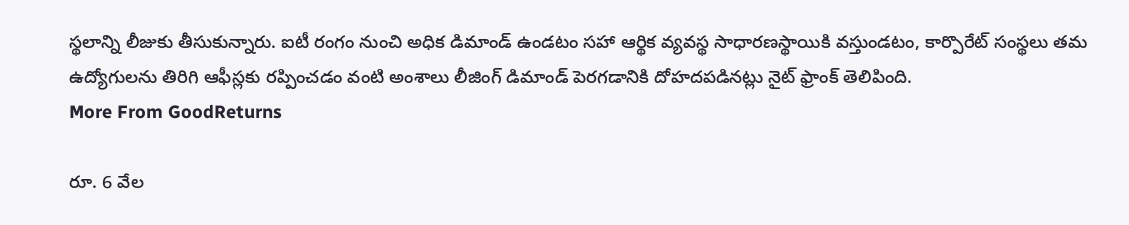స్థలాన్ని లీజుకు తీసుకున్నారు. ఐటీ రంగం నుంచి అధిక డిమాండ్ ఉండటం సహా ఆర్థిక వ్యవస్థ సాధారణస్థాయికి వస్తుండటం, కార్పొరేట్ సంస్థలు తమ ఉద్యోగులను తిరిగి ఆఫీస్లకు రప్పించడం వంటి అంశాలు లీజింగ్ డిమాండ్ పెరగడానికి దోహదపడినట్లు నైట్ ఫ్రాంక్ తెలిపింది.
More From GoodReturns

రూ. 6 వేల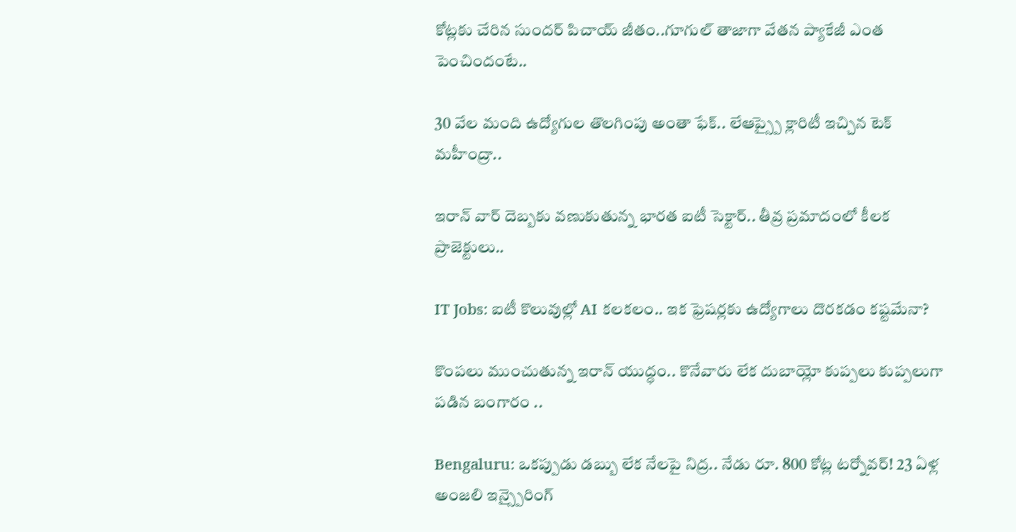కోట్లకు చేరిన సుందర్ పిచాయ్ జీతం..గూగుల్ తాజాగా వేతన ప్యాకేజీ ఎంత పెంచిందంటే..

30 వేల మంది ఉద్యోగుల తొలగింపు అంతా ఫేక్.. లేఆప్స్పై క్లారిటీ ఇచ్చిన టెక్ మహీంద్రా..

ఇరాన్ వార్ దెబ్బకు వణుకుతున్న భారత ఐటీ సెక్టార్.. తీవ్ర ప్రమాదంలో కీలక ప్రాజెక్టులు..

IT Jobs: ఐటీ కొలువుల్లో AI కలకలం.. ఇక ఫ్రెషర్లకు ఉద్యోగాలు దొరకడం కష్టమేనా?

కొంపలు ముంచుతున్న ఇరాన్ యుద్ధం.. కొనేవారు లేక దుబాయ్లో కుప్పలు కుప్పలుగా పడిన బంగారం ..

Bengaluru: ఒకప్పుడు డబ్బు లేక నేలపై నిద్ర.. నేడు రూ. 800 కోట్ల టర్నోవర్! 23 ఏళ్ల అంజలి ఇన్స్పైరింగ్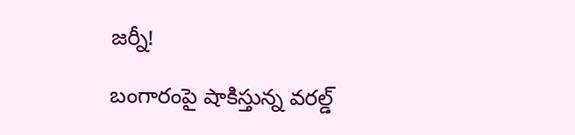జర్నీ!

బంగారంపై షాకిస్తున్న వరల్డ్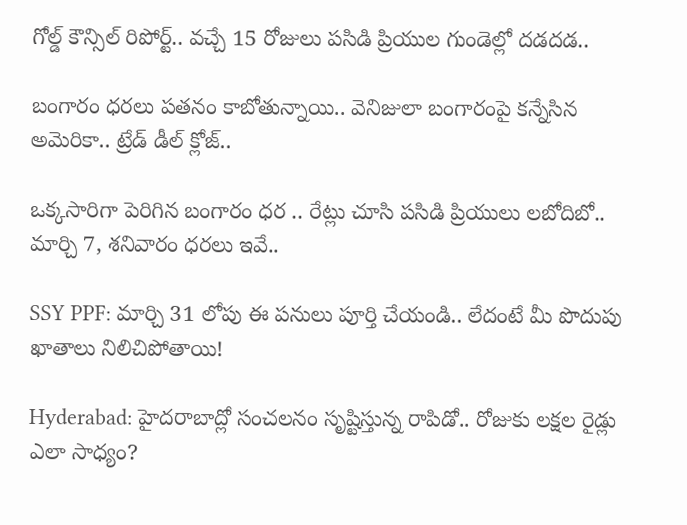గోల్డ్ కౌన్సిల్ రిపోర్ట్.. వచ్చే 15 రోజులు పసిడి ప్రియుల గుండెల్లో దడదడ..

బంగారం ధరలు పతనం కాబోతున్నాయి.. వెనిజులా బంగారంపై కన్నేసిన అమెరికా.. ట్రేడ్ డీల్ క్లోజ్..

ఒక్కసారిగా పెరిగిన బంగారం ధర .. రేట్లు చూసి పసిడి ప్రియులు లబోదిబో.. మార్చి 7, శనివారం ధరలు ఇవే..

SSY PPF: మార్చి 31 లోపు ఈ పనులు పూర్తి చేయండి.. లేదంటే మీ పొదుపు ఖాతాలు నిలిచిపోతాయి!

Hyderabad: హైదరాబాద్లో సంచలనం సృష్టిస్తున్న రాపిడో.. రోజుకు లక్షల రైడ్లు ఎలా సాధ్యం?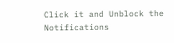Click it and Unblock the Notifications